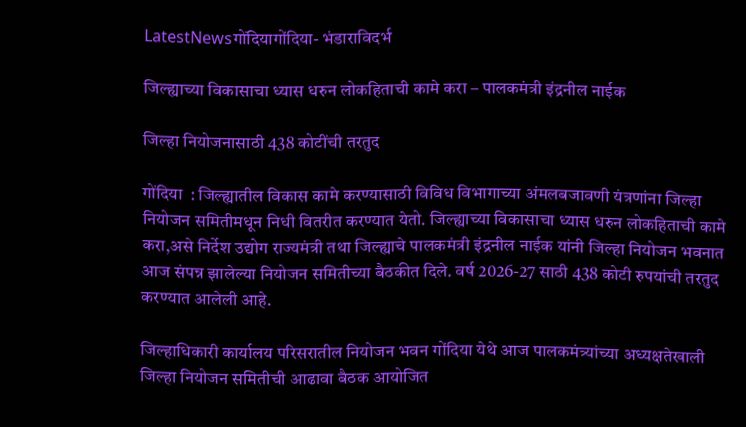LatestNewsगोंदियागोंदिया- भंडाराविदर्भ

जिल्ह्याच्या विकासाचा ध्यास धरुन लोकहिताची कामे करा – पालकमंत्री इंद्रनील नाईक

जिल्हा नियोजनासाठी 438 कोटींची तरतुद

गोंदिया  : जिल्ह्यातील विकास कामे करण्यासाठी विविध विभागाच्या अंमलबजावणी यंत्रणांना जिल्हा नियोजन समितीमधून निधी वितरीत करण्यात येतो. जिल्ह्याच्या विकासाचा ध्यास धरुन लोकहिताची कामे करा,असे निर्देश उद्योग राज्यमंत्री तथा जिल्ह्याचे पालकमंत्री इंद्रनील नाईक यांनी जिल्हा नियोजन भवनात आज संपन्न झालेल्या नियोजन समितीच्या बैठकीत दिले. वर्ष 2026-27 साठी 438 कोटी रुपयांची तरतुद करण्यात आलेली आहे.

जिल्हाधिकारी कार्यालय परिसरातील नियोजन भवन गोंदिया येथे आज पालकमंत्र्यांच्या अध्यक्षतेखाली जिल्हा नियोजन समितीची आढावा बैठक आयोजित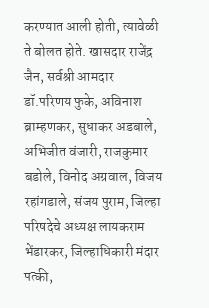करण्यात आली होती, त्यावेळी ते बोलत होते. खासदार राजेंद्र जैन, सर्वश्री आमदार डॉ.परिणय फुके, अविनाश ब्राम्हणकर, सुधाकर अडबाले, अभिजीत वंजारी, राजकुमार बडोले, विनोद अग्रवाल, विजय रहांगडाले, संजय पुराम, जिल्हा परिषदेचे अध्यक्ष लायकराम भेंडारकर, जिल्हाधिकारी मंदार पत्की,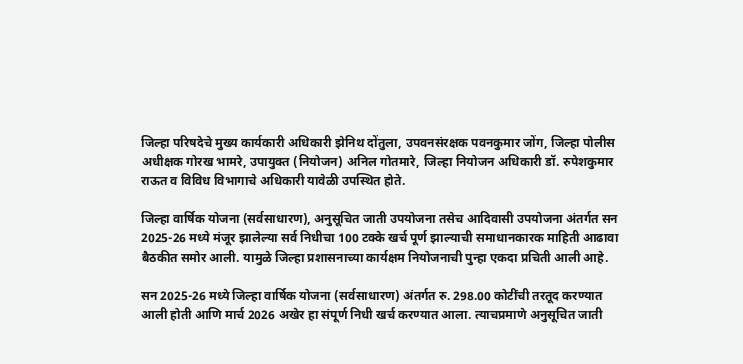जिल्हा परिषदेचे मुख्य कार्यकारी अधिकारी झेनिथ दोंतुला, उपवनसंरक्षक पवनकुमार जोंग, जिल्हा पोलीस अधीक्षक गोरख भामरे, उपायुक्त (नियोजन) अनिल गोतमारे, जिल्हा नियोजन अधिकारी डॉ. रुपेशकुमार राऊत व विविध विभागाचे अधिकारी यावेळी उपस्थित होते.

जिल्हा वार्षिक योजना (सर्वसाधारण), अनुसूचित जाती उपयोजना तसेच आदिवासी उपयोजना अंतर्गत सन 2025-26 मध्ये मंजूर झालेल्या सर्व निधीचा 100 टक्के खर्च पूर्ण झाल्याची समाधानकारक माहिती आढावा बैठकीत समोर आली. यामुळे जिल्हा प्रशासनाच्या कार्यक्षम नियोजनाची पुन्हा एकदा प्रचिती आली आहे.

सन 2025-26 मध्ये जिल्हा वार्षिक योजना (सर्वसाधारण) अंतर्गत रु. 298.00 कोटींची तरतूद करण्यात आली होती आणि मार्च 2026 अखेर हा संपूर्ण निधी खर्च करण्यात आला. त्याचप्रमाणे अनुसूचित जाती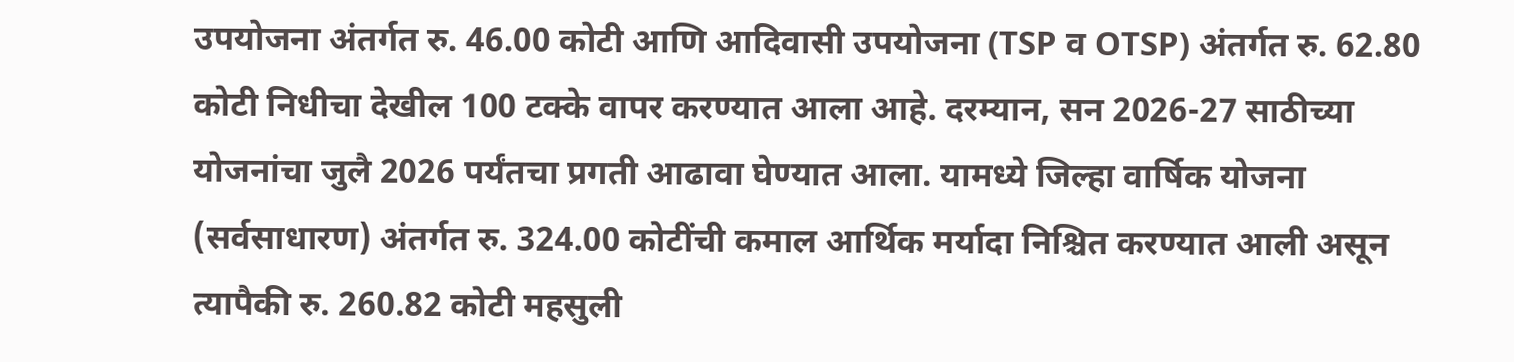उपयोजना अंतर्गत रु. 46.00 कोटी आणि आदिवासी उपयोजना (TSP व OTSP) अंतर्गत रु. 62.80 कोटी निधीचा देखील 100 टक्के वापर करण्यात आला आहे. दरम्यान, सन 2026-27 साठीच्या योजनांचा जुलै 2026 पर्यंतचा प्रगती आढावा घेण्यात आला. यामध्ये जिल्हा वार्षिक योजना (सर्वसाधारण) अंतर्गत रु. 324.00 कोटींची कमाल आर्थिक मर्यादा निश्चित करण्यात आली असून त्यापैकी रु. 260.82 कोटी महसुली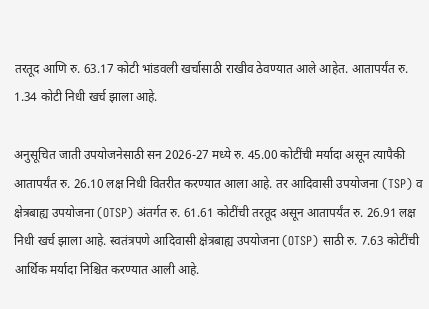तरतूद आणि रु. 63.17 कोटी भांडवली खर्चासाठी राखीव ठेवण्यात आले आहेत. आतापर्यंत रु. 1.34 कोटी निधी खर्च झाला आहे.

अनुसूचित जाती उपयोजनेसाठी सन 2026-27 मध्ये रु. 45.00 कोटींची मर्यादा असून त्यापैकी आतापर्यंत रु. 26.10 लक्ष निधी वितरीत करण्यात आला आहे. तर आदिवासी उपयोजना (TSP) व क्षेत्रबाह्य उपयोजना (OTSP) अंतर्गत रु. 61.61 कोटींची तरतूद असून आतापर्यंत रु. 26.91 लक्ष निधी खर्च झाला आहे. स्वतंत्रपणे आदिवासी क्षेत्रबाह्य उपयोजना (OTSP) साठी रु. 7.63 कोटींची आर्थिक मर्यादा निश्चित करण्यात आली आहे.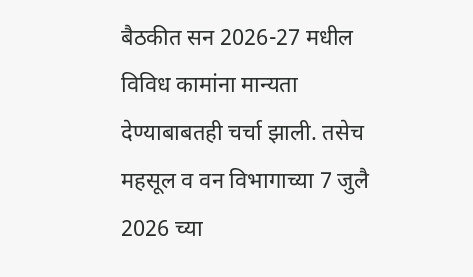बैठकीत सन 2026-27 मधील विविध कामांना मान्यता देण्याबाबतही चर्चा झाली. तसेच महसूल व वन विभागाच्या 7 जुलै 2026 च्या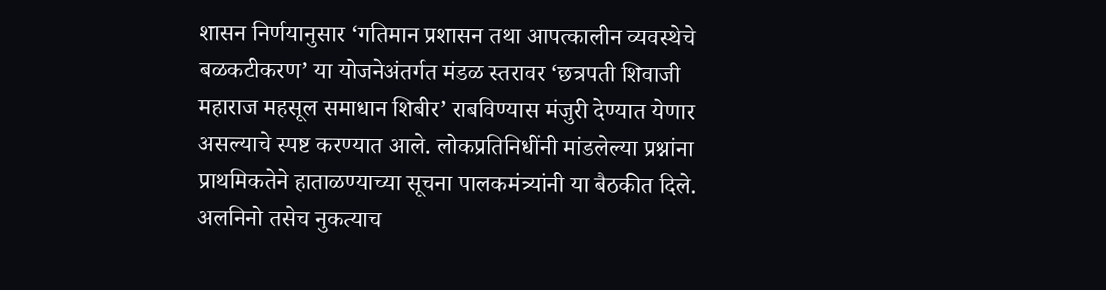शासन निर्णयानुसार ‘गतिमान प्रशासन तथा आपत्कालीन व्यवस्थेचे बळकटीकरण’ या योजनेअंतर्गत मंडळ स्तरावर ‘छत्रपती शिवाजी महाराज महसूल समाधान शिबीर’ राबविण्यास मंजुरी देण्यात येणार असल्याचे स्पष्ट करण्यात आले. लोकप्रतिनिधींनी मांडलेल्या प्रश्नांना प्राथमिकतेने हाताळण्याच्या सूचना पालकमंत्र्यांनी या बैठकीत दिले. अलनिनो तसेच नुकत्याच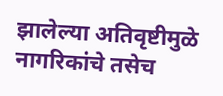झालेल्या अतिवृष्टीमुळे नागरिकांचे तसेच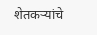शेतकऱ्यांचे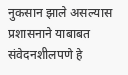नुकसान झाले असल्यास प्रशासनाने याबाबत संवेदनशीलपणे हे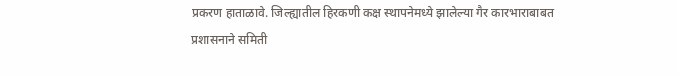प्रकरण हाताळावे. जिल्ह्यातील हिरकणी कक्ष स्थापनेमध्ये झालेल्या गैर कारभाराबाबत प्रशासनाने समिती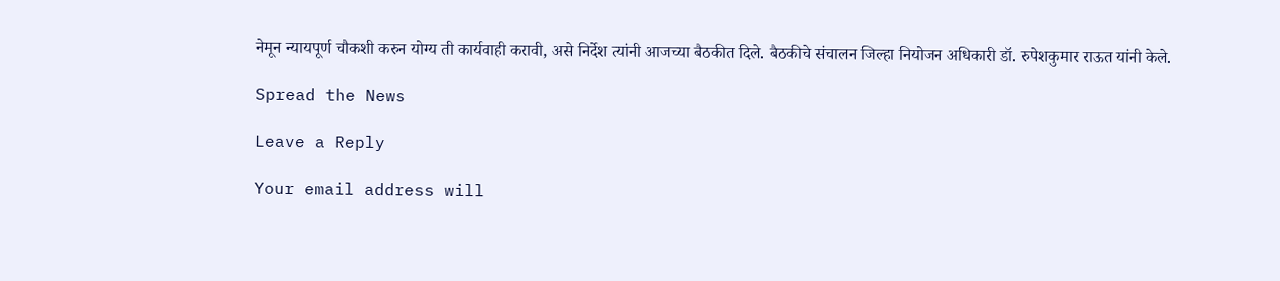नेमून न्यायपूर्ण चौकशी करुन योग्य ती कार्यवाही करावी, असे निर्देश त्यांनी आजच्या बैठकीत दिले. बैठकीचे संचालन जिल्हा नियोजन अधिकारी डॉ. रुपेशकुमार राऊत यांनी केले.

Spread the News

Leave a Reply

Your email address will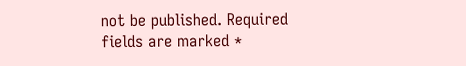not be published. Required fields are marked *